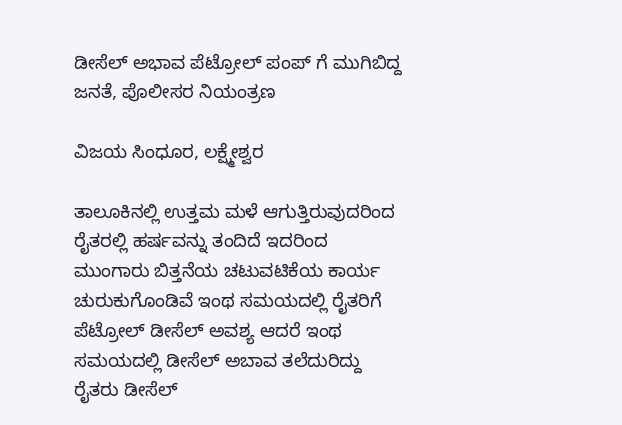ಡೀಸೆಲ್ ಅಭಾವ ಪೆಟ್ರೋಲ್ ಪಂಪ್ ಗೆ ಮುಗಿಬಿದ್ದ ಜನತೆ, ಪೊಲೀಸರ ನಿಯಂತ್ರಣ

ವಿಜಯ ಸಿಂಧೂರ, ಲಕ್ಷ್ಮೇಶ್ವರ

ತಾಲೂಕಿನಲ್ಲಿ ಉತ್ತಮ ಮಳೆ ಆಗುತ್ತಿರುವುದರಿಂದ ರೈತರಲ್ಲಿ ಹರ್ಷವನ್ನು ತಂದಿದೆ ಇದರಿಂದ ಮುಂಗಾರು ಬಿತ್ತನೆಯ ಚಟುವಟಿಕೆಯ ಕಾರ್ಯ ಚುರುಕುಗೊಂಡಿವೆ ಇಂಥ ಸಮಯದಲ್ಲಿ ರೈತರಿಗೆ ಪೆಟ್ರೋಲ್ ಡೀಸೆಲ್ ಅವಶ್ಯ ಆದರೆ ಇಂಥ ಸಮಯದಲ್ಲಿ ಡೀಸೆಲ್ ಅಬಾವ ತಲೆದುರಿದ್ದು ರೈತರು ಡೀಸೆಲ್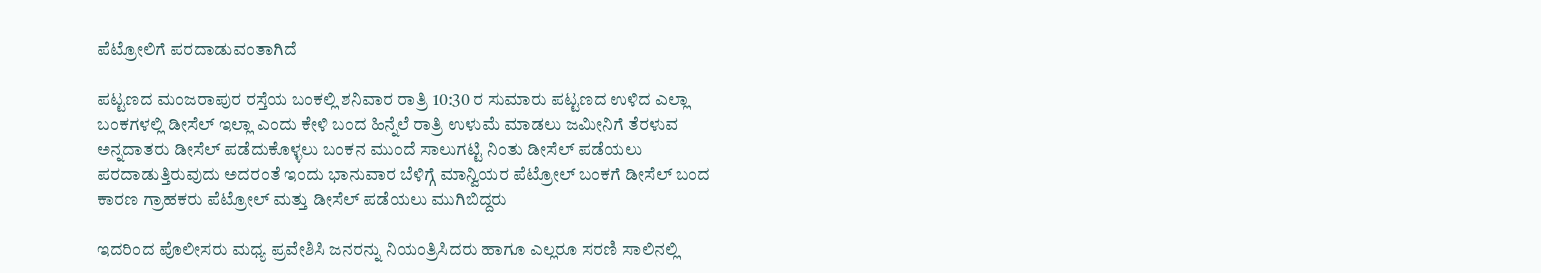ಪೆಟ್ರೋಲಿಗೆ ಪರದಾಡುವಂತಾಗಿದೆ

ಪಟ್ಟಣದ ಮಂಜರಾಪುರ ರಸ್ತೆಯ ಬಂಕಲ್ಲಿ ಶನಿವಾರ ರಾತ್ರಿ 10:30 ರ ಸುಮಾರು ಪಟ್ಟಣದ ಉಳಿದ ಎಲ್ಲಾ ಬಂಕಗಳಲ್ಲಿ ಡೀಸೆಲ್ ಇಲ್ಲಾ ಎಂದು ಕೇಳಿ ಬಂದ ಹಿನ್ನೆಲೆ ರಾತ್ರಿ ಉಳುಮೆ ಮಾಡಲು ಜಮೀನಿಗೆ ತೆರಳುವ ಅನ್ನದಾತರು ಡೀಸೆಲ್ ಪಡೆದುಕೊಳ್ಳಲು ಬಂಕನ ಮುಂದೆ ಸಾಲುಗಟ್ಟಿ ನಿಂತು ಡೀಸೆಲ್ ಪಡೆಯಲು ಪರದಾಡುತ್ತಿರುವುದು ಅದರಂತೆ ಇಂದು ಭಾನುವಾರ ಬೆಳಿಗ್ಗೆ ಮಾನ್ವಿಯರ ಪೆಟ್ರೋಲ್ ಬಂಕಗೆ ಡೀಸೆಲ್ ಬಂದ ಕಾರಣ ಗ್ರಾಹಕರು ಪೆಟ್ರೋಲ್ ಮತ್ತು ಡೀಸೆಲ್ ಪಡೆಯಲು ಮುಗಿಬಿದ್ದರು

ಇದರಿಂದ ಪೊಲೀಸರು ಮಧ್ಯ ಪ್ರವೇಶಿಸಿ ಜನರನ್ನು ನಿಯಂತ್ರಿಸಿದರು ಹಾಗೂ ಎಲ್ಲರೂ ಸರಣಿ ಸಾಲಿನಲ್ಲಿ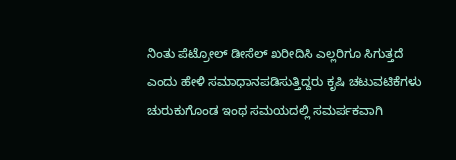ನಿಂತು ಪೆಟ್ರೋಲ್ ಡೀಸೆಲ್ ಖರೀದಿಸಿ ಎಲ್ಲರಿಗೂ ಸಿಗುತ್ತದೆ ಎಂದು ಹೇಳಿ ಸಮಾಧಾನಪಡಿಸುತ್ತಿದ್ದರು ಕೃಷಿ ಚಟುವಟಿಕೆಗಳು ಚುರುಕುಗೊಂಡ ಇಂಥ ಸಮಯದಲ್ಲಿ ಸಮರ್ಪಕವಾಗಿ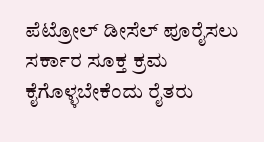ಪೆಟ್ರೋಲ್ ಡೀಸೆಲ್ ಪೂರೈಸಲು ಸರ್ಕಾರ ಸೂಕ್ತ ಕ್ರಮ ಕೈಗೊಳ್ಳಬೇಕೆಂದು ರೈತರು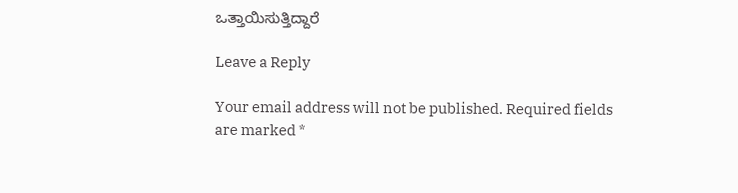ಒತ್ತಾಯಿಸುತ್ತಿದ್ದಾರೆ

Leave a Reply

Your email address will not be published. Required fields are marked *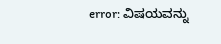error: ವಿಷಯವನ್ನು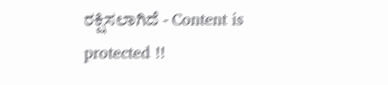ರಕ್ಷಿಸಲಾಗಿದೆ - Content is protected !!